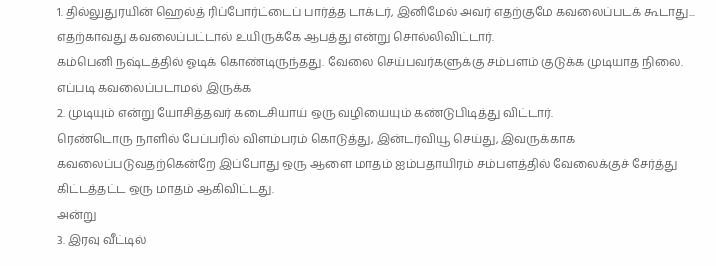1. தில்லுதுரயின் ஹெல்த் ரிப்போர்ட்டைப் பார்த்த டாக்டர், இனிமேல் அவர் எதற்குமே கவலைப்படக் கூடாது... எதற்காவது கவலைப்பட்டால் உயிருக்கே ஆபத்து என்று சொல்லிவிட்டார்.
கம்பெனி நஷ்டத்தில் ஓடிக் கொண்டிருந்தது. வேலை செய்பவர்களுக்கு சம்பளம் குடுக்க முடியாத நிலை. எப்படி கவலைப்படாமல் இருக்க
2. முடியும் என்று யோசித்தவர் கடைசியாய் ஒரு வழியையும் கண்டுபிடித்து விட்டார்.
ரெண்டொரு நாளில் பேப்பரில் விளம்பரம் கொடுத்து, இன்டர்வியூ செய்து, இவருக்காக கவலைப்படுவதற்கென்றே இப்போது ஒரு ஆளை மாதம் ஐம்பதாயிரம் சம்பளத்தில் வேலைக்குச் சேர்த்து கிட்டத்தட்ட ஒரு மாதம் ஆகிவிட்டது.
அன்று
3. இரவு வீட்டில்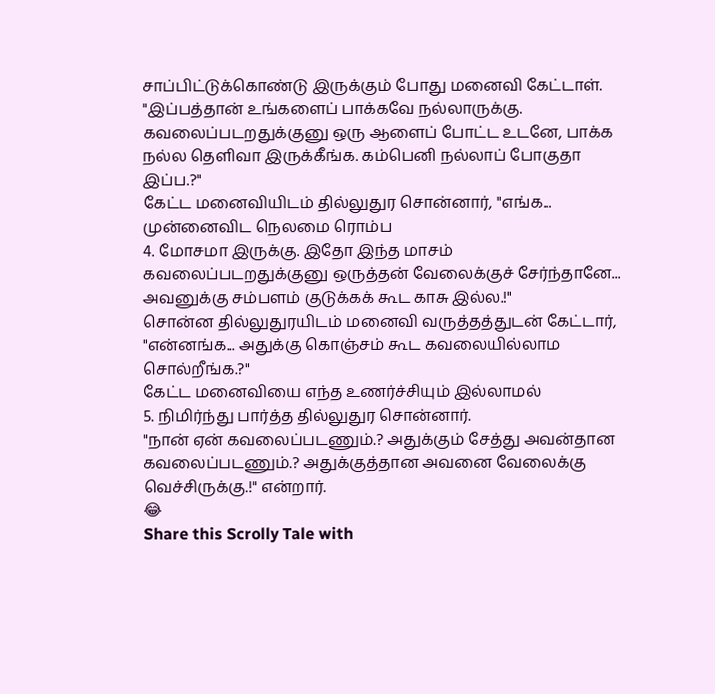சாப்பிட்டுக்கொண்டு இருக்கும் போது மனைவி கேட்டாள்.
"இப்பத்தான் உங்களைப் பாக்கவே நல்லாருக்கு. கவலைப்படறதுக்குனு ஒரு ஆளைப் போட்ட உடனே, பாக்க நல்ல தெளிவா இருக்கீங்க. கம்பெனி நல்லாப் போகுதா இப்ப.?"
கேட்ட மனைவியிடம் தில்லுதுர சொன்னார், "எங்க... முன்னைவிட நெலமை ரொம்ப
4. மோசமா இருக்கு. இதோ இந்த மாசம் கவலைப்படறதுக்குனு ஒருத்தன் வேலைக்குச் சேர்ந்தானே... அவனுக்கு சம்பளம் குடுக்கக் கூட காசு இல்ல.!"
சொன்ன தில்லுதுரயிடம் மனைவி வருத்தத்துடன் கேட்டார், "என்னங்க... அதுக்கு கொஞ்சம் கூட கவலையில்லாம சொல்றீங்க.?"
கேட்ட மனைவியை எந்த உணர்ச்சியும் இல்லாமல்
5. நிமிர்ந்து பார்த்த தில்லுதுர சொன்னார்.
"நான் ஏன் கவலைப்படணும்.? அதுக்கும் சேத்து அவன்தான கவலைப்படணும்.? அதுக்குத்தான அவனை வேலைக்கு வெச்சிருக்கு.!" என்றார்.
😂
Share this Scrolly Tale with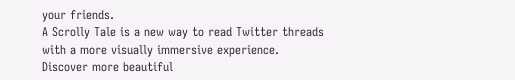your friends.
A Scrolly Tale is a new way to read Twitter threads with a more visually immersive experience.
Discover more beautiful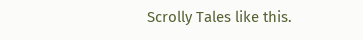Scrolly Tales like this.